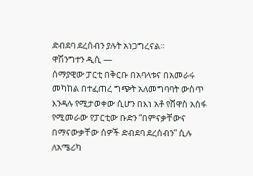ድብደባ ደረሰብን ያሉት አነጋግረናል።
ዋሽንግተን ዲሲ —
ሰማያዊው ፓርቲ በቅርቡ በአባላቱና በአመራሩ መካከል በተፈጠረ ግጭት አለመግባባት ውስጥ እንዳሉ የሚታወቀው ሲሆን በእነ አቶ የሸዋስ አሰፋ የሚመራው የፓርቲው ቡድን “በምናቃቸውና በማናውቃቸው ሰዎች ድብደባ ደረሰብን” ሲሉ ለአሜሪካ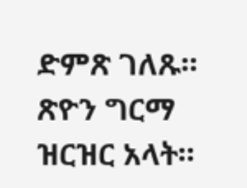ድምጽ ገለጹ።
ጽዮን ግርማ ዝርዝር አላት።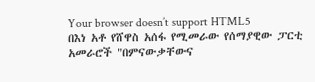Your browser doesn’t support HTML5
በእነ አቶ የሸዋስ አሰፋ የሚመራው የሰማያዊው ፓርቲ አመራሮች "በምናውቃቸውና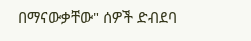በማናውቃቸው" ሰዎች ድብደባ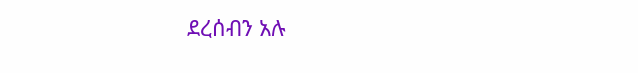ደረሰብን አሉ